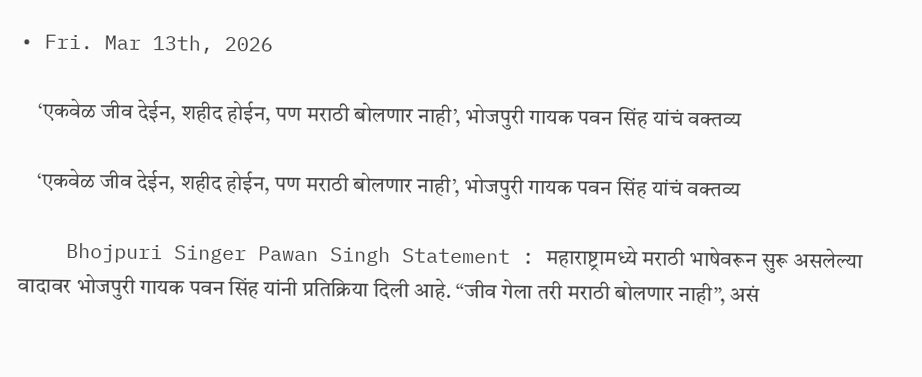• Fri. Mar 13th, 2026

    ‘एकवेळ जीव देईन, शहीद होईन, पण मराठी बोलणार नाही’, भोजपुरी गायक पवन सिंह यांचं वक्तव्य

    ‘एकवेळ जीव देईन, शहीद होईन, पण मराठी बोलणार नाही’, भोजपुरी गायक पवन सिंह यांचं वक्तव्य

    Bhojpuri Singer Pawan Singh Statement : महाराष्ट्रामध्ये मराठी भाषेवरून सुरू असलेल्या वादावर भोजपुरी गायक पवन सिंह यांनी प्रतिक्रिया दिली आहे. “जीव गेला तरी मराठी बोलणार नाही”, असं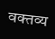वक्तव्य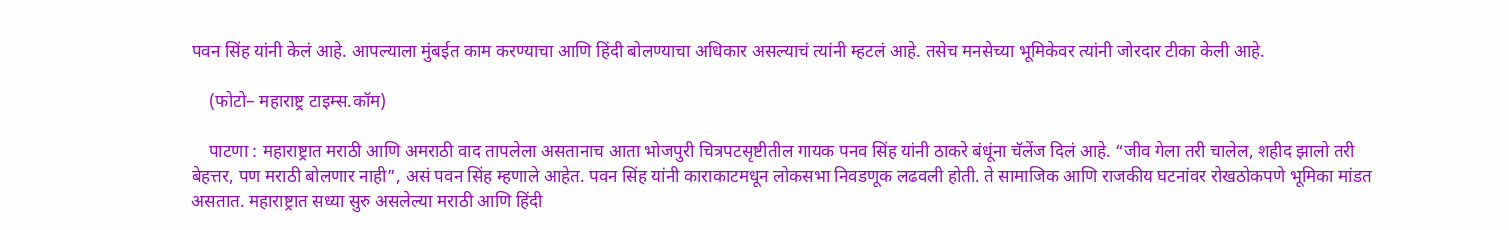पवन सिंह यांनी केलं आहे. आपल्याला मुंबईत काम करण्याचा आणि हिंदी बोलण्याचा अधिकार असल्याचं त्यांनी म्हटलं आहे. तसेच मनसेच्या भूमिकेवर त्यांनी जोरदार टीका केली आहे.

    (फोटो– महाराष्ट्र टाइम्स.कॉम)

    पाटणा : महाराष्ट्रात मराठी आणि अमराठी वाद तापलेला असतानाच आता भोजपुरी चित्रपटसृष्टीतील गायक पनव सिंह यांनी ठाकरे बंधूंना चॅलेंज दिलं आहे. “जीव गेला तरी चालेल, शहीद झालो तरी बेहत्तर, पण मराठी बोलणार नाही”, असं पवन सिंह म्हणाले आहेत. पवन सिंह यांनी काराकाटमधून लोकसभा निवडणूक लढवली होती. ते सामाजिक आणि राजकीय घटनांवर रोखठोकपणे भूमिका मांडत असतात. महाराष्ट्रात सध्या सुरु असलेल्या मराठी आणि हिंदी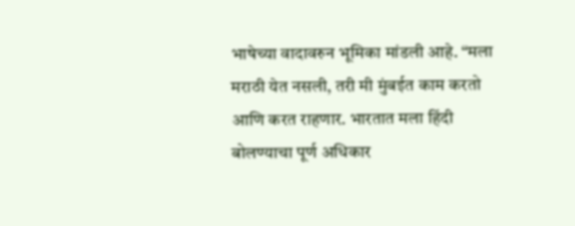भाषेच्या वादावरुन भूमिका मांडली आहे. “मला मराठी येत नसली, तरी मी मुंबईत काम करतो आणि करत राहणार. भारतात मला हिंदी बोलण्याचा पूर्ण अधिकार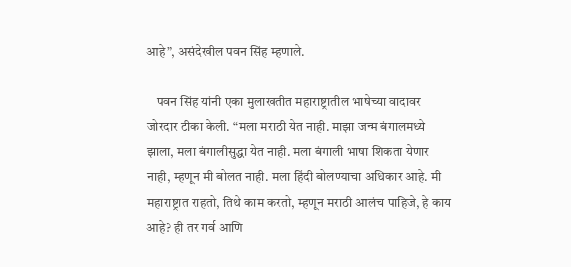आहे”, असंदेखील पवन सिंह म्हणाले.

    पवन सिंह यांनी एका मुलाखतीत महाराष्ट्रातील भाषेच्या वादावर जोरदार टीका केली. “मला मराठी येत नाही. माझा जन्म बंगालमध्ये झाला, मला बंगालीसुद्धा येत नाही. मला बंगाली भाषा शिकता येणार नाही, म्हणून मी बोलत नाही. मला हिंदी बोलण्याचा अधिकार आहे. मी महाराष्ट्रात राहतो, तिथे काम करतो, म्हणून मराठी आलंच पाहिजे, हे काय आहे? ही तर गर्व आणि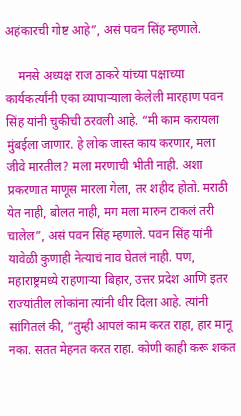अहंकारची गोष्ट आहे”, असं पवन सिंह म्हणाले.

    मनसे अध्यक्ष राज ठाकरे यांच्या पक्षाच्या कार्यकर्त्यांनी एका व्यापाऱ्याला केलेली मारहाण पवन सिंह यांनी चुकीची ठरवली आहे. “मी काम करायला मुंबईला जाणार. हे लोक जास्त काय करणार, मला जीवे मारतील? मला मरणाची भीती नाही. अशा प्रकरणात माणूस मारला गेला, तर शहीद होतो. मराठी येत नाही, बोलत नाही, मग मला मारुन टाकलं तरी चालेल”, असं पवन सिंह म्हणाले. पवन सिंह यांनी यावेळी कुणाही नेत्याचं नाव घेतलं नाही. पण, महाराष्ट्रमध्ये राहणाऱ्या बिहार, उत्तर प्रदेश आणि इतर राज्यांतील लोकांना त्यांनी धीर दिला आहे. त्यांनी सांगितलं की, “तुम्ही आपलं काम करत राहा, हार मानू नका. सतत मेहनत करत राहा. कोणी काही करू शकत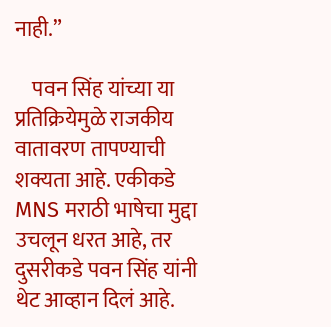नाही.”

    पवन सिंह यांच्या या प्रतिक्रियेमुळे राजकीय वातावरण तापण्याची शक्यता आहे. एकीकडे MNS मराठी भाषेचा मुद्दा उचलून धरत आहे, तर दुसरीकडे पवन सिंह यांनी थेट आव्हान दिलं आहे.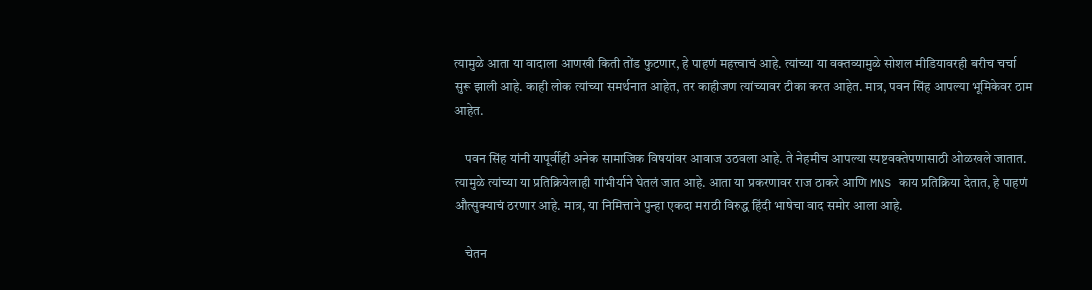त्यामुळे आता या वादाला आणखी किती तोंड फुटणार, हे पाहणं महत्त्वाचं आहे. त्यांच्या या वक्तव्यामुळे सोशल मीडियावरही बरीच चर्चा सुरू झाली आहे. काही लोक त्यांच्या समर्थनात आहेत, तर काहीजण त्यांच्यावर टीका करत आहेत. मात्र, पवन सिंह आपल्या भूमिकेवर ठाम आहेत.

    पवन सिंह यांनी यापूर्वीही अनेक सामाजिक विषयांवर आवाज उठवला आहे. ते नेहमीच आपल्या स्पष्टवक्तेपणासाठी ओळखले जातात. त्यामुळे त्यांच्या या प्रतिक्रियेलाही गांभीर्याने घेतलं जात आहे. आता या प्रकरणावर राज ठाकरे आणि MNS काय प्रतिक्रिया देतात, हे पाहणं औत्सुक्याचं ठरणार आहे. मात्र, या निमित्ताने पुन्हा एकदा मराठी विरुद्ध हिंदी भाषेचा वाद समोर आला आहे.

    चेतन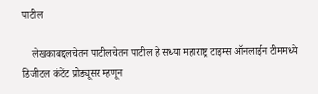पाटील

    लेखकाबद्दलचेतन पाटीलचेतन पाटील हे सध्या महाराष्ट्र टाइम्स ऑनलाईन टीममध्ये डिजीटल कंटेंट प्रोड्यूसर म्हणून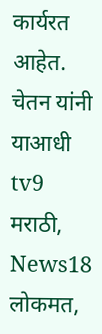कार्यरत आहेत. चेतन यांनी याआधी tv9 मराठी, News18 लोकमत,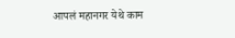आपलं महानगर येथे काम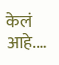केलं आहे.…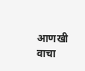आणखी वाचा